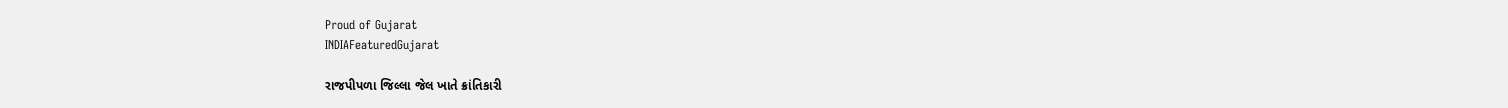Proud of Gujarat
INDIAFeaturedGujarat

રાજપીપળા જિલ્લા જેલ ખાતે ક્રાંતિકારી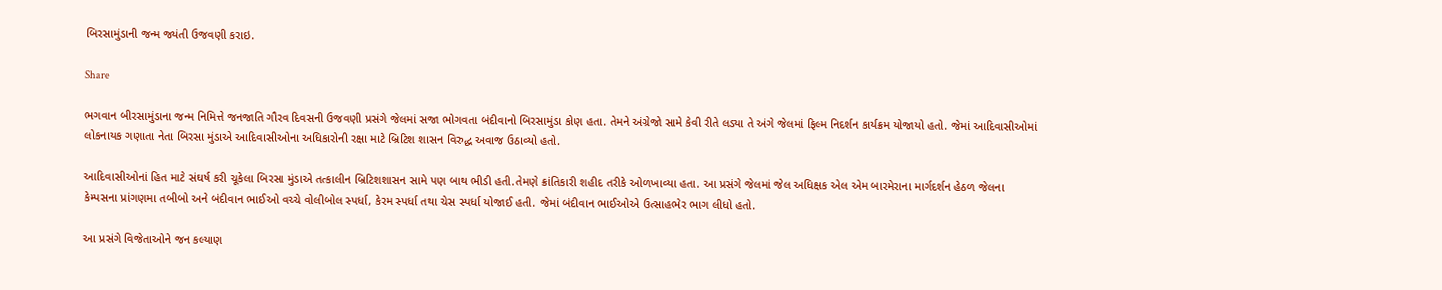બિરસામુંડાની જન્મ જ્યંતી ઉજવણી કરાઇ.

Share

ભગવાન બીરસામુંડાના જન્મ નિમિત્તે જનજાતિ ગૌરવ દિવસની ઉજવણી પ્રસંગે જેલમાં સજા ભોગવતા બંદીવાનો બિરસામુંડા કોણ હતા. તેમને અંગ્રેજો સામે કેવી રીતે લડ્યા તે અંગે જેલમાં ફિલ્મ નિદર્શન કાર્યક્રમ યોજાયો હતો. જેમાં આદિવાસીઓમાં લોકનાયક ગણાતા નેતા બિરસા મુંડાએ આદિવાસીઓના અધિકારોની રક્ષા માટે બ્રિટિશ શાસન વિરુદ્ધ અવાજ ઉઠાવ્યો હતો.

આદિવાસીઓનાં હિત માટે સંઘર્ષ કરી ચૂકેલા બિરસા મુંડાએ તત્કાલીન બ્રિટિશશાસન સામે પણ બાથ ભીડી હતી.તેમણે ક્રાંતિકારી શહીદ તરીકે ઓળખાવ્યા હતા. આ પ્રસંગે જેલમાં જેલ અધિક્ષક એલ એમ બારમેરાના માર્ગદર્શન હેઠળ જેલના કેમ્પસના પ્રાંગણમા તબીબો અને બંદીવાન ભાઈઓ વચ્ચે વોલીબોલ સ્પર્ધા, કેરમ સ્પર્ધા તથા ચેસ સ્પર્ધા યોજાઈ હતી. જેમાં બંદીવાન ભાઈઓએ ઉત્સાહભેર ભાગ લીધો હતો.

આ પ્રસંગે વિજેતાઓને જન કલ્યાણ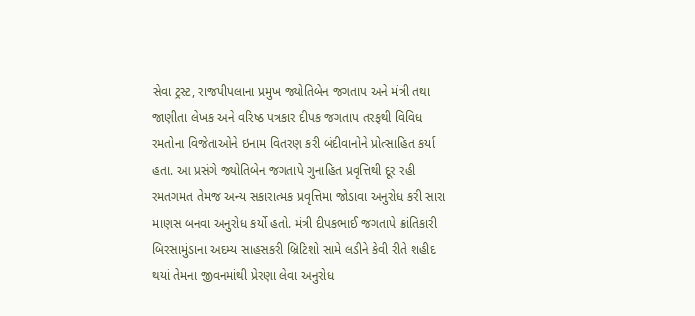સેવા ટ્રસ્ટ, રાજપીપલાના પ્રમુખ જ્યોતિબેન જગતાપ અને મંત્રી તથા જાણીતા લેખક અને વરિષ્ઠ પત્રકાર દીપક જગતાપ તરફથી વિવિધ રમતોના વિજેતાઓને ઇનામ વિતરણ કરી બંદીવાનોને પ્રોત્સાહિત કર્યા હતા. આ પ્રસંગે જ્યોતિબેન જગતાપે ગુનાહિત પ્રવૃત્તિથી દૂર રહી રમતગમત તેમજ અન્ય સકારાત્મક પ્રવૃત્તિમા જોડાવા અનુરોધ કરી સારા માણસ બનવા અનુરોધ કર્યો હતો. મંત્રી દીપકભાઈ જગતાપે ક્રાંતિકારી બિરસામુંડાના અદમ્ય સાહસકરી બ્રિટિશો સામે લડીને કેવી રીતે શહીદ થયાં તેમના જીવનમાંથી પ્રેરણા લેવા અનુરોધ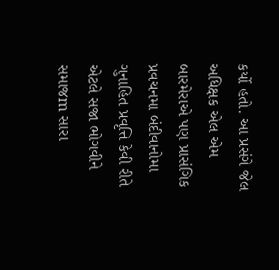કર્યો હતો. આ પ્રસંગે જેલ અધિક્ષક એલ એમ બારમેરાએ પણ પ્રાસંગિક પ્રવચનમા બંદીવાનોમા ગુનાહિત પ્રવૃત્તિ કેવી રીતે એટલે સજા ભોગવીને સમાજm સારા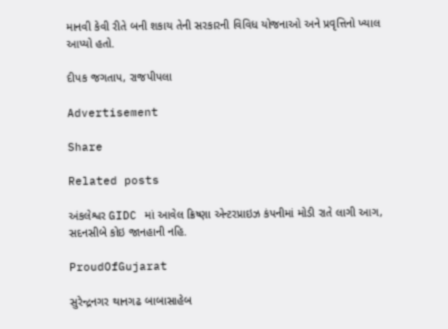માનવી કેવી રીતે બની શકાય તેની સરકારની વિવિધ યોજનાઓ અને પ્રવૃત્તિનો ખ્યાલ આપ્યો હતો.

દીપક જગતાપ, રાજપીપલા

Advertisement

Share

Related posts

અંકલેશ્વર GIDC માં આવેલ ક્રિષ્ણા એન્ટરપ્રાઇઝ કંપનીમાં મોડી રાતે લાગી આગ, સદનસીબે કોઇ જાનહાની નહિ.

ProudOfGujarat

સુરેન્દ્રનગર થાનગઢ બાબાસાહેબ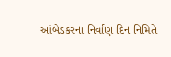આંબેડકરના નિર્વાણ દિન નિમિતે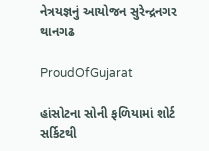નેત્રયજ્ઞનું આયોજન સુરેન્દ્રનગર થાનગઢ

ProudOfGujarat

હાંસોટના સોની ફળિયામાં શોર્ટ સર્કિટથી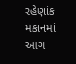રહેણાંક મકાનમાં આગ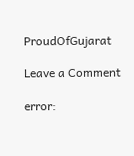ProudOfGujarat

Leave a Comment

error: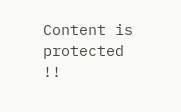Content is protected !!